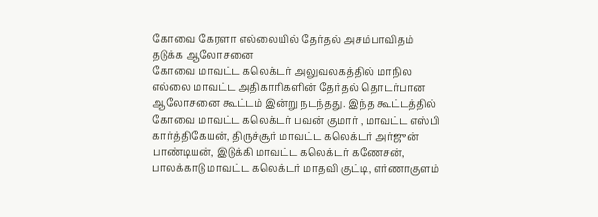கோவை கேரளா எல்லையில் தேர்தல் அசம்பாவிதம் தடுக்க ஆலோசனை
கோவை மாவட்ட கலெக்டர் அலுவலகத்தில் மாநில எல்லை மாவட்ட அதிகாரிகளின் தேர்தல் தொடர்பான ஆலோசனை கூட்டம் இன்று நடந்தது. இந்த கூட்டத்தில் கோவை மாவட்ட கலெக்டர் பவன் குமார் , மாவட்ட எஸ்பி கார்த்திகேயன், திருச்சூர் மாவட்ட கலெக்டர் அர்ஜுன் பாண்டியன், இடுக்கி மாவட்ட கலெக்டர் கணேசன், பாலக்காடு மாவட்ட கலெக்டர் மாதவி குட்டி, எர்ணாகுளம்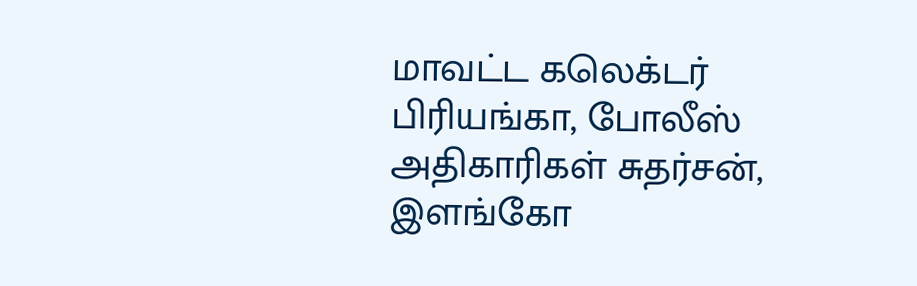மாவட்ட கலெக்டர் பிரியங்கா, போலீஸ் அதிகாரிகள் சுதர்சன், இளங்கோ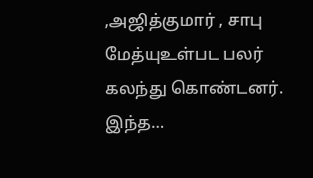,அஜித்குமார் , சாபு மேத்யுஉள்பட பலர் கலந்து கொண்டனர். இந்த…